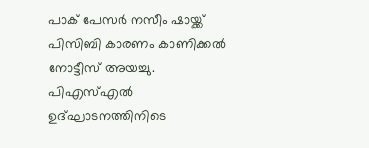പാക് പേസര്‍ നസീം ഷായ്ക്ക് പിസിബി കാരണം കാണിക്കല്‍ നോട്ടീസ് അയച്ചു. പിഎസ്എല്‍ ഉദ്ഘാടനത്തിനിടെ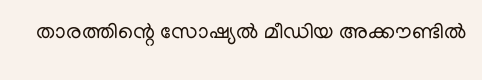താരത്തിന്റെ സോഷ്യല്‍ മീഡിയ അക്കൗണ്ടില്‍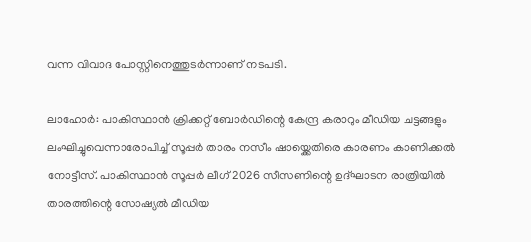വന്ന വിവാദ പോസ്റ്റിനെത്തുടര്‍ന്നാണ് നടപടി.

ലാഹോര്‍: പാകിസ്ഥാന്‍ ക്രിക്കറ്റ് ബോര്‍ഡിന്റെ കേന്ദ്ര കരാറും മീഡിയ ചട്ടങ്ങളും ലംഘിച്ചുവെന്നാരോപിച്ച് സൂപ്പര്‍ താരം നസീം ഷായ്ക്കെതിരെ കാരണം കാണിക്കല്‍ നോട്ടീസ്. പാകിസ്ഥാന്‍ സൂപ്പര്‍ ലീഗ് 2026 സീസണിന്റെ ഉദ്ഘാടന രാത്രിയില്‍ താരത്തിന്റെ സോഷ്യല്‍ മീഡിയ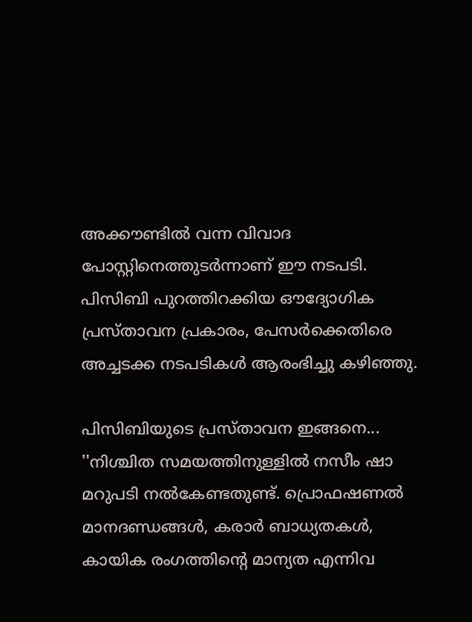അക്കൗണ്ടില്‍ വന്ന വിവാദ പോസ്റ്റിനെത്തുടര്‍ന്നാണ് ഈ നടപടി. പിസിബി പുറത്തിറക്കിയ ഔദ്യോഗിക പ്രസ്താവന പ്രകാരം, പേസര്‍ക്കെതിരെ അച്ചടക്ക നടപടികള്‍ ആരംഭിച്ചു കഴിഞ്ഞു.

പിസിബിയുടെ പ്രസ്താവന ഇങ്ങനെ... ''നിശ്ചിത സമയത്തിനുള്ളില്‍ നസീം ഷാ മറുപടി നല്‍കേണ്ടതുണ്ട്. പ്രൊഫഷണല്‍ മാനദണ്ഡങ്ങള്‍, കരാര്‍ ബാധ്യതകള്‍, കായിക രംഗത്തിന്റെ മാന്യത എന്നിവ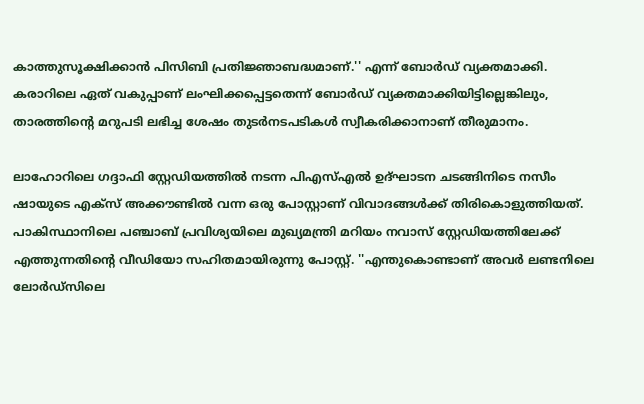കാത്തുസൂക്ഷിക്കാന്‍ പിസിബി പ്രതിജ്ഞാബദ്ധമാണ്.'' എന്ന് ബോര്‍ഡ് വ്യക്തമാക്കി. കരാറിലെ ഏത് വകുപ്പാണ് ലംഘിക്കപ്പെട്ടതെന്ന് ബോര്‍ഡ് വ്യക്തമാക്കിയിട്ടില്ലെങ്കിലും, താരത്തിന്റെ മറുപടി ലഭിച്ച ശേഷം തുടര്‍നടപടികള്‍ സ്വീകരിക്കാനാണ് തീരുമാനം.

ലാഹോറിലെ ഗദ്ദാഫി സ്റ്റേഡിയത്തില്‍ നടന്ന പിഎസ്എല്‍ ഉദ്ഘാടന ചടങ്ങിനിടെ നസീം ഷായുടെ എക്‌സ് അക്കൗണ്ടില്‍ വന്ന ഒരു പോസ്റ്റാണ് വിവാദങ്ങള്‍ക്ക് തിരികൊളുത്തിയത്. പാകിസ്ഥാനിലെ പഞ്ചാബ് പ്രവിശ്യയിലെ മുഖ്യമന്ത്രി മറിയം നവാസ് സ്റ്റേഡിയത്തിലേക്ക് എത്തുന്നതിന്റെ വീഡിയോ സഹിതമായിരുന്നു പോസ്റ്റ്. ''എന്തുകൊണ്ടാണ് അവര്‍ ലണ്ടനിലെ ലോര്‍ഡ്സിലെ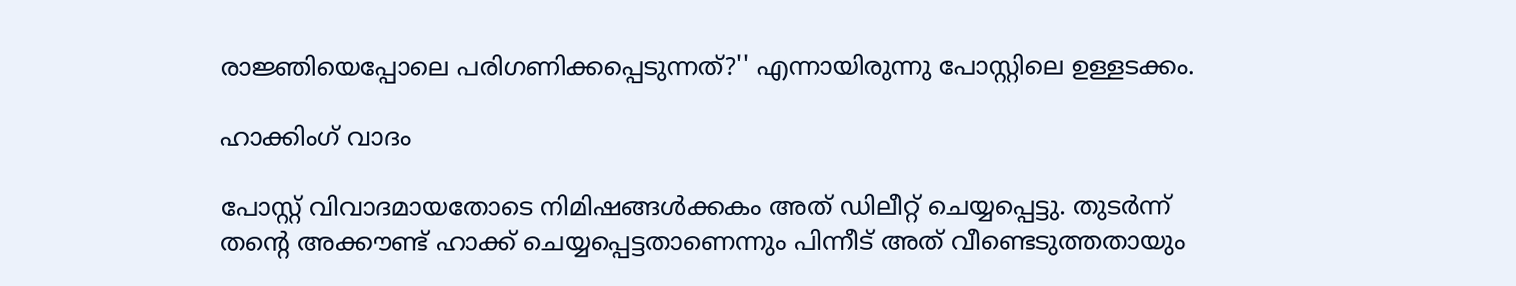രാജ്ഞിയെപ്പോലെ പരിഗണിക്കപ്പെടുന്നത്?'' എന്നായിരുന്നു പോസ്റ്റിലെ ഉള്ളടക്കം.

ഹാക്കിംഗ് വാദം

പോസ്റ്റ് വിവാദമായതോടെ നിമിഷങ്ങള്‍ക്കകം അത് ഡിലീറ്റ് ചെയ്യപ്പെട്ടു. തുടര്‍ന്ന് തന്റെ അക്കൗണ്ട് ഹാക്ക് ചെയ്യപ്പെട്ടതാണെന്നും പിന്നീട് അത് വീണ്ടെടുത്തതായും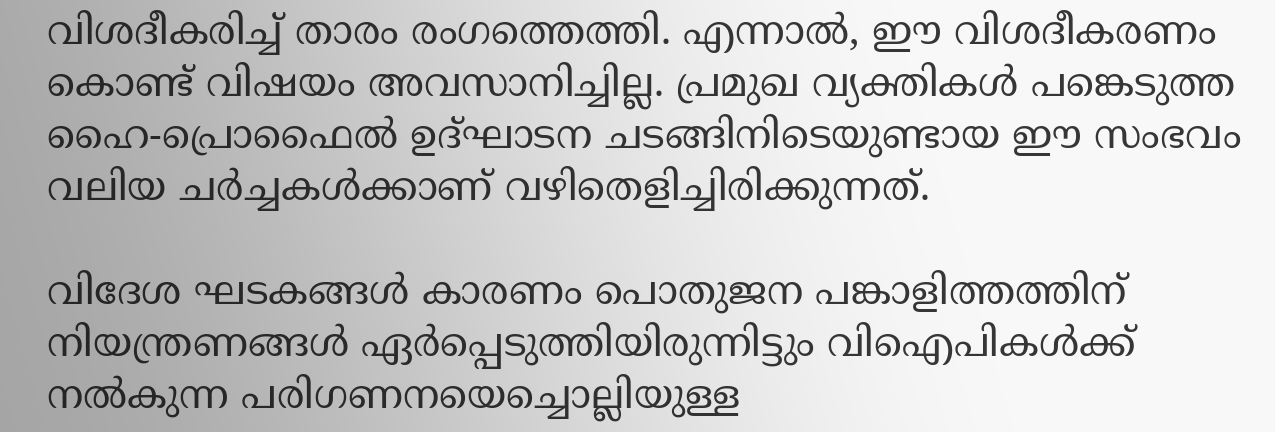വിശദീകരിച്ച് താരം രംഗത്തെത്തി. എന്നാല്‍, ഈ വിശദീകരണം കൊണ്ട് വിഷയം അവസാനിച്ചില്ല. പ്രമുഖ വ്യക്തികള്‍ പങ്കെടുത്ത ഹൈ-പ്രൊഫൈല്‍ ഉദ്ഘാടന ചടങ്ങിനിടെയുണ്ടായ ഈ സംഭവം വലിയ ചര്‍ച്ചകള്‍ക്കാണ് വഴിതെളിച്ചിരിക്കുന്നത്.

വിദേശ ഘടകങ്ങള്‍ കാരണം പൊതുജന പങ്കാളിത്തത്തിന് നിയന്ത്രണങ്ങള്‍ ഏര്‍പ്പെടുത്തിയിരുന്നിട്ടും വിഐപികള്‍ക്ക് നല്‍കുന്ന പരിഗണനയെച്ചൊല്ലിയുള്ള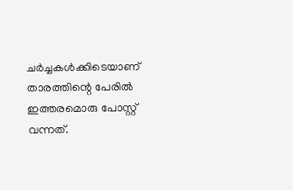ചര്‍ച്ചകള്‍ക്കിടെയാണ് താരത്തിന്റെ പേരില്‍ ഇത്തരമൊരു പോസ്റ്റ് വന്നത്.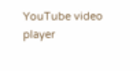YouTube video player